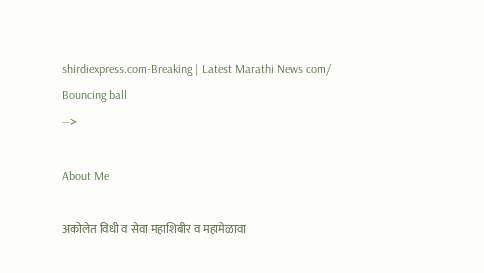shirdiexpress.com-Breaking | Latest Marathi News com/
Bouncing ball
-->

About Me

अकोलेत विधी व सेवा महाशिबीर व महामेळावा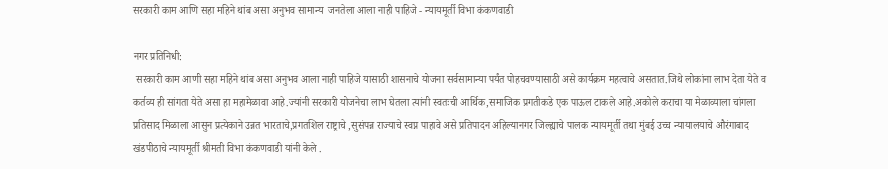सरकारी काम आणि सहा महिने थांब असा अनुभव सामान्य  जनतेला आला नाही पाहिजे - न्यायमूर्ती विभा कंकणवाडी

नगर प्रतिनिधी:
 सरकारी काम आणी सहा महिने थांब असा अनुभव आला नाही पाहिजे यासाठी शासनाचे योजना सर्वसामान्या पर्यंत पोहचवण्यासाठी असे कार्यक्रम महत्वाचे असतात.जिथे लोकांना लाभ देता येते व कर्तव्य ही सांगता येते असा हा महामेळावा आहे.ज्यांनी सरकारी योजनेचा लाभ घेतला त्यांनी स्वतःची आर्थिक,समाजिक प्रगतीकडे एक पाऊल टाकले आहे.अकोले कराचा या मेळाव्याला चांगला प्रतिसाद मिळाला आसुन प्रत्येकाने उन्नत भारताचे,प्रगतशिल राष्ट्राचे ,सुसंपन्न राज्याचे स्वप्न पाहावे असे प्रतिपादन अहिल्यानगर जिल्ह्याचे पालक न्यायमूर्ती तथा मुंबई उच्च न्यायालयाचे औरंगाबाद खंडपीठाचे न्यायमूर्ती श्रीमती विभा कंकणवाडी यांनी केले .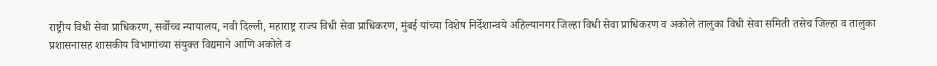राष्ट्रीय विधी सेवा प्राधिकरण, सर्वोच्च न्यायालय, नवी दिल्ली, महाराष्ट्र राज्य विधी सेवा प्राधिकरण, मुंबई यांच्या विशेष निर्देशान्वये अहिल्यानगर जिल्हा विधी सेवा प्राधिकरण व अकोले तालुका विधी सेवा समिती तसेच जिल्हा व तालुका प्रशासनासह शासकीय विभागांच्या संयुक्त विद्यमाने आणि अकोले व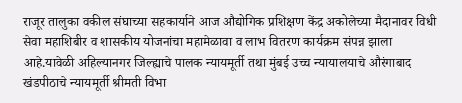राजूर तालुका वकील संघाच्या सहकार्याने आज औद्योगिक प्रशिक्षण केंद्र अकोलेच्या मैदानावर विधी सेवा महाशिबीर व शासकीय योजनांचा महामेळावा व लाभ वितरण कार्यक्रम संपन्न झाला आहे.यावेळी अहिल्यानगर जिल्ह्याचे पालक न्यायमूर्ती तथा मुंबई उच्च न्यायालयाचे औरंगाबाद खंडपीठाचे न्यायमूर्ती श्रीमती विभा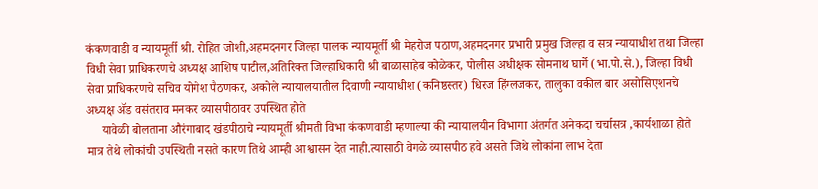कंकणवाडी व न्यायमूर्ती श्री. रोहित जोशी,अहमदनगर जिल्हा पालक न्यायमूर्ती श्री मेहरोज पठाण,अहमदनगर प्रभारी प्रमुख जिल्हा व सत्र न्यायाधीश तथा जिल्हा विधी सेवा प्राधिकरणचे अध्यक्ष आशिष पाटील,अतिरिक्त जिल्हाधिकारी श्री बाळासाहेब कोळेकर, पोलीस अधीक्षक सोमनाथ घार्गे (भा.पो.से.), जिल्हा विधी सेवा प्राधिकरणचे सचिव योगेश पैठणकर, अकोले न्यायालयातील दिवाणी न्यायाधीश (कनिष्ठस्तर) धिरज हिंग्लजकर, तालुका वकील बार असोसिएशनचे अध्यक्ष ॲड वसंतराव मनकर व्यासपीठावर उपस्थित होते
     यावेळी बोलताना औरंगाबाद खंडपीठाचे न्यायमूर्ती श्रीमती विभा कंकणवाडी म्हणाल्या की न्यायालयीन विभागा अंतर्गत अनेकदा चर्चासत्र ,कार्यशाळा होते मात्र तेथे लोकांची उपस्थिती नसते कारण तिथे आम्ही आश्वासन देत नाही.त्यासाठी वेगळे व्यासपीठ हवे असते जिथे लोकांना लाभ देता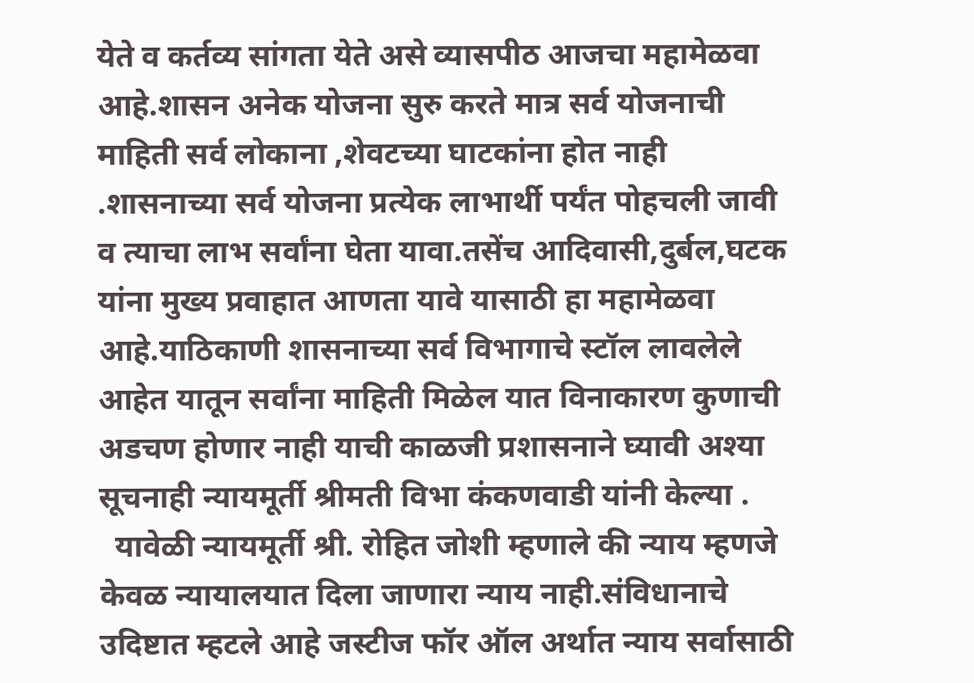येते व कर्तव्य सांगता येते असे व्यासपीठ आजचा महामेळवा आहे.शासन अनेक योजना सुरु करते मात्र सर्व योजनाची माहिती सर्व लोकाना ,शेवटच्या घाटकांना होत नाही .शासनाच्या सर्व योजना प्रत्येक लाभार्थी पर्यंत पोहचली जावी व त्याचा लाभ सर्वांना घेता यावा.तसेंच आदिवासी,दुर्बल,घटक यांना मुख्य प्रवाहात आणता यावे यासाठी हा महामेळवा आहे.याठिकाणी शासनाच्या सर्व विभागाचे स्टॉल लावलेले आहेत यातून सर्वांना माहिती मिळेल यात विनाकारण कुणाची अडचण होणार नाही याची काळजी प्रशासनाने घ्यावी अश्या सूचनाही न्यायमूर्ती श्रीमती विभा कंकणवाडी यांनी केल्या .
  यावेळी न्यायमूर्ती श्री. रोहित जोशी म्हणाले की न्याय म्हणजे केवळ न्यायालयात दिला जाणारा न्याय नाही.संविधानाचे उदिष्टात म्हटले आहे जस्टीज फॉर ऑल अर्थात न्याय सर्वासाठी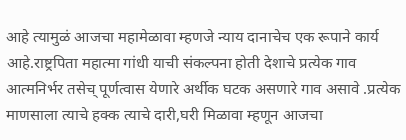आहे त्यामुळं आजचा महामेळावा म्हणजे न्याय दानाचेच एक रूपाने कार्य आहे.राष्ट्रपिता महात्मा गांधी याची संकल्पना होती देशाचे प्रत्येक गाव आत्मनिर्भर तसेच् पूर्णत्वास येणारे अर्थीक घटक असणारे गाव असावे .प्रत्येक माणसाला त्याचे हक्क त्याचे दारी,घरी मिळावा म्हणून आजचा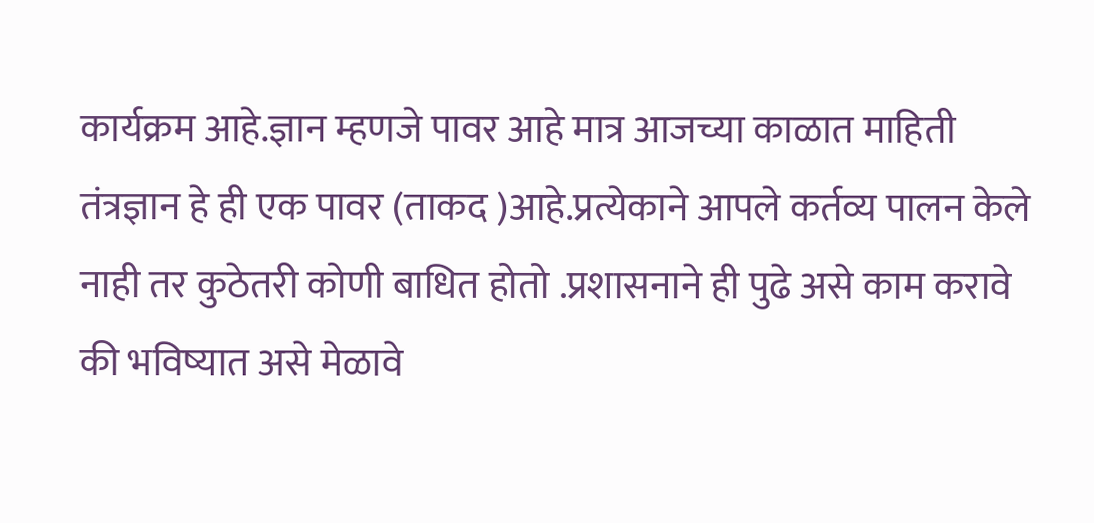कार्यक्रम आहे.ज्ञान म्हणजे पावर आहे मात्र आजच्या काळात माहिती तंत्रज्ञान हे ही एक पावर (ताकद )आहे.प्रत्येकाने आपले कर्तव्य पालन केले नाही तर कुठेतरी कोणी बाधित होतो .प्रशासनाने ही पुढे असे काम करावे की भविष्यात असे मेळावे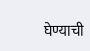घेण्याची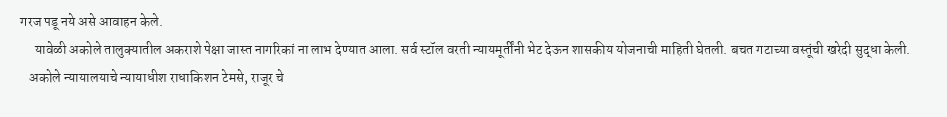गरज पडू नये असे आवाहन केले.
     यावेळी अकोले तालुक्यातील अकराशे पेक्षा जास्त नागरिकां ना लाभ देण्यात आला. सर्व स्टॉल वरती न्यायमूर्तींनी भेट देऊन शासकीय योजनाची माहिती घेतली. बचत गटाच्या वस्तूंची खरेदी सुद्धा केली.
   अकोले न्यायालयाचे न्यायाधीश राधाकिशन टेमसे, राजूर चे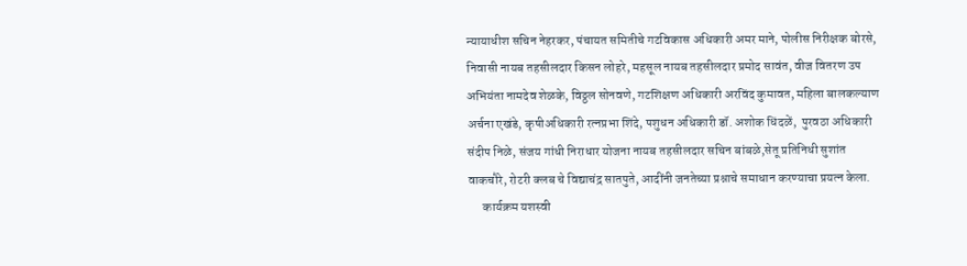न्यायाधीश सचिन नेहरकर, पंचायत समितीचे गटविकास अधिकारी अमर माने, पोलीस निरीक्षक बोरसे, निवासी नायब तहसीलदार किसन लोहरे, महसूल नायब तहसीलदार प्रमोद सावंत, वीज वितरण उप अभियंता नामदेव शेळके, विठ्ठल सोनवणे, गटशिक्षण अधिकारी अरविंद कुमावत, महिला बालकल्याण अर्चना एखंडे, कृषीअधिकारी रत्नप्रभा शिंदे, पशुधन अधिकारी डॉ. अशोक धिंदळें,  पुरवठा अधिकारी संदीप निळे, संजय गांधी निराधार योजना नायब तहसीलदार सचिन बांबळे,सेतू प्रतिनिधी सुशांत वाकचौरे, रोटरी क्लब चे विद्याचंद्र सातपुते, आदींनी जनतेच्या प्रश्नाचे समाधान करण्याचा प्रयत्न केला.
      कार्यक्रम यशस्वी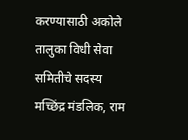करण्यासाठी अकोले तालुका विधी सेवा समितीचे सदस्य मच्छिंद्र मंडलिक, राम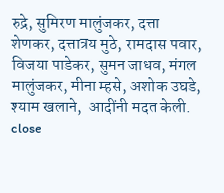रुद्रे, सुमिरण मालुंजकर, दत्ता शेणकर, दत्तात्रय मुठे, रामदास पवार, विजया पाडेकर, सुमन जाधव, मंगल मालुंजकर, मीना म्हसे, अशोक उघडे, श्याम खलाने,  आदींनी मदत केली.
close